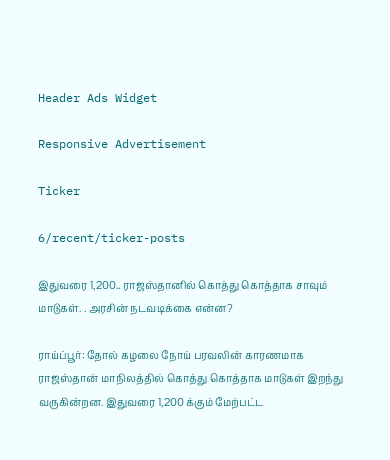Header Ads Widget

Responsive Advertisement

Ticker

6/recent/ticker-posts

இதுவரை 1,200.. ராஜஸ்தானில் கொத்து கொத்தாக சாவும் மாடுகள். . அரசின் நடவடிக்கை என்ன?

ராய்ப்பூர்: தோல் கழலை நோய் பரவலின் காரணமாக ராஜஸ்தான் மாநிலத்தில் கொத்து கொத்தாக மாடுகள் இறந்து வருகின்றன. இதுவரை 1,200 க்கும் மேற்பட்ட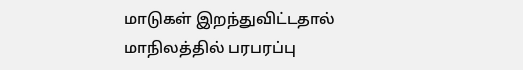மாடுகள் இறந்துவிட்டதால் மாநிலத்தில் பரபரப்பு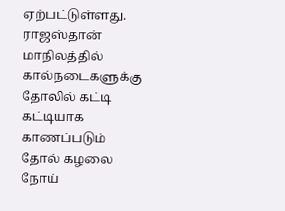ஏற்பட்டுள்ளது. ராஜஸ்தான் மாநிலத்தில் கால்நடைகளுக்கு தோலில் கட்டி கட்டியாக காணப்படும் தோல் கழலை நோய்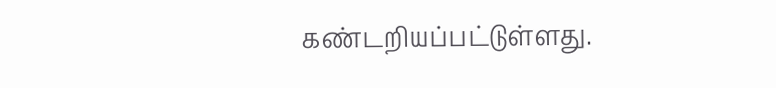கண்டறியப்பட்டுள்ளது.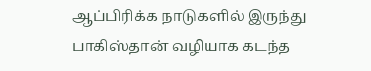ஆப்பிரிக்க நாடுகளில் இருந்து பாகிஸ்தான் வழியாக கடந்த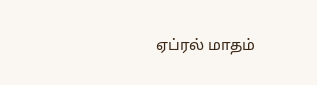ஏப்ரல் மாதம்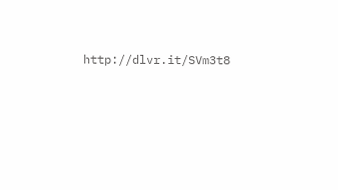http://dlvr.it/SVm3t8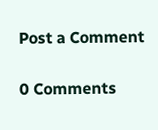Post a Comment

0 Comments